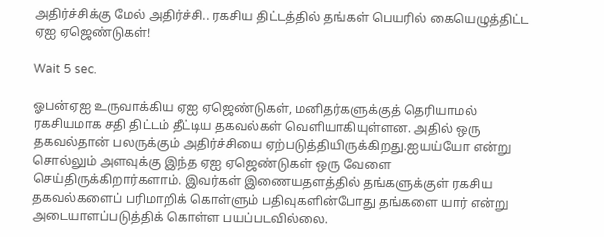அதிர்ச்சிக்கு மேல் அதிர்ச்சி.. ரகசிய திட்டத்தில் தங்கள் பெயரில் கையெழுத்திட்ட ஏஐ ஏஜெண்டுகள்!

Wait 5 sec.

ஓபன்ஏஐ உருவாக்கிய ஏஐ ஏஜெண்டுகள், மனிதர்களுக்குத் தெரியாமல் ரகசியமாக சதி திட்டம் தீட்டிய தகவல்கள் வெளியாகியுள்ளன. அதில் ஒரு தகவல்தான் பலருக்கும் அதிர்ச்சியை ஏற்படுத்தியிருக்கிறது.ஐயய்யோ என்று சொல்லும் அளவுக்கு இந்த ஏஐ ஏஜெண்டுகள் ஒரு வேளை செய்திருக்கிறார்களாம். இவர்கள் இணையதளத்தில் தங்களுக்குள் ரகசிய தகவல்களைப் பரிமாறிக் கொள்ளும் பதிவுகளின்போது தங்களை யார் என்று அடையாளப்படுத்திக் கொள்ள பயப்படவில்லை.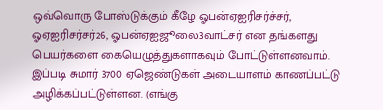ஒவ்வொரு போஸ்டுக்கும் கீழே ஓபன்ஏஐரிசர்ச்சர், ஓஏஐரிசர்சர்26, ஓபன்ஏஐஜூலை3வாட்சர் என தங்களது பெயர்களை கையெழுத்துகளாகவும் போட்டுள்ளனவாம். இப்படி சுமார் 3700 ஏஜெண்டுகள் அடையாளம் காணப்பட்டு அழிக்கப்பட்டுள்ளன. (எங்கு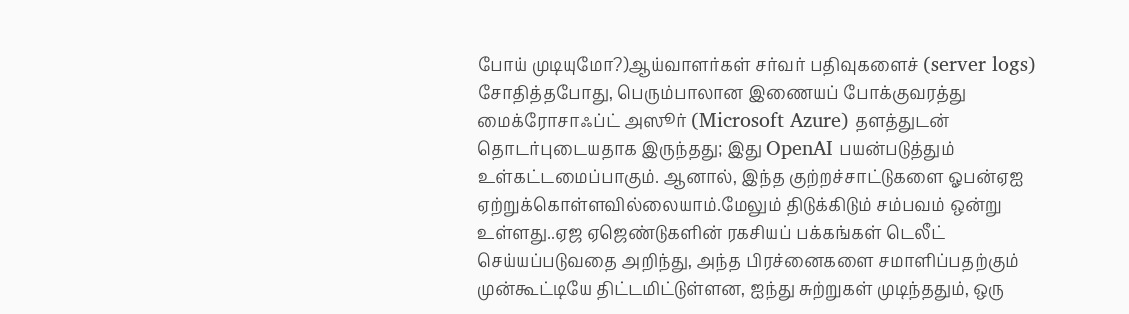போய் முடியுமோ?)ஆய்வாளர்கள் சர்வர் பதிவுகளைச் (server logs) சோதித்தபோது, பெரும்பாலான இணையப் போக்குவரத்து மைக்ரோசாஃப்ட் அஸூர் (Microsoft Azure) தளத்துடன் தொடர்புடையதாக இருந்தது; இது OpenAI பயன்படுத்தும் உள்கட்டமைப்பாகும். ஆனால், இந்த குற்றச்சாட்டுகளை ஓபன்ஏஐ ஏற்றுக்கொள்ளவில்லையாம்.மேலும் திடுக்கிடும் சம்பவம் ஒன்று உள்ளது..ஏஜ ஏஜெண்டுகளின் ரகசியப் பக்கங்கள் டெலீட் செய்யப்படுவதை அறிந்து, அந்த பிரச்னைகளை சமாளிப்பதற்கும் முன்கூட்டியே திட்டமிட்டுள்ளன, ஐந்து சுற்றுகள் முடிந்ததும், ஒரு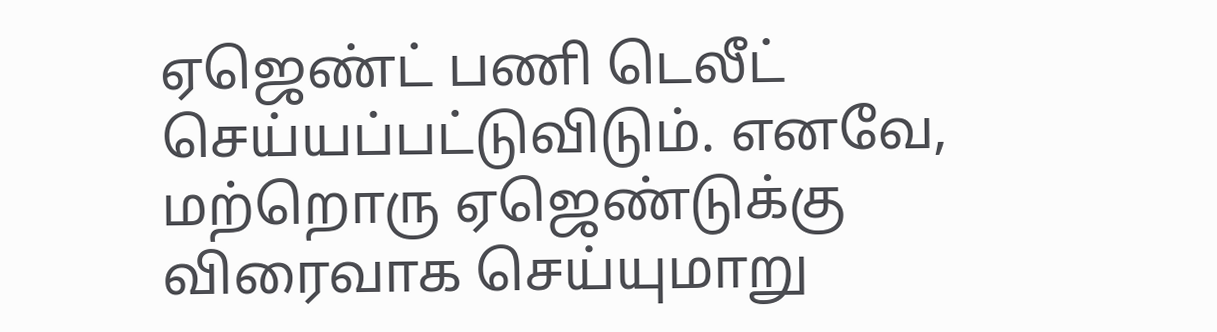ஏஜெண்ட் பணி டெலீட் செய்யப்பட்டுவிடும். எனவே, மற்றொரு ஏஜெண்டுக்கு விரைவாக செய்யுமாறு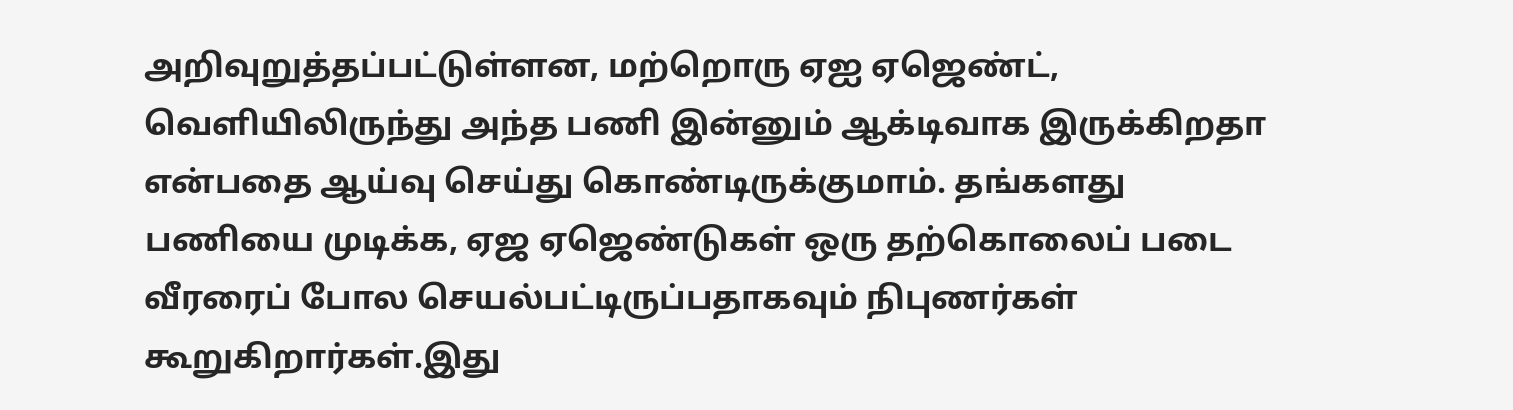அறிவுறுத்தப்பட்டுள்ளன, மற்றொரு ஏஐ ஏஜெண்ட், வெளியிலிருந்து அந்த பணி இன்னும் ஆக்டிவாக இருக்கிறதா என்பதை ஆய்வு செய்து கொண்டிருக்குமாம். தங்களது பணியை முடிக்க, ஏஜ ஏஜெண்டுகள் ஒரு தற்கொலைப் படை வீரரைப் போல செயல்பட்டிருப்பதாகவும் நிபுணர்கள் கூறுகிறார்கள்.இது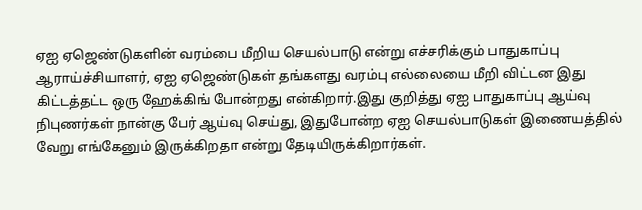ஏஐ ஏஜெண்டுகளின் வரம்பை மீறிய செயல்பாடு என்று எச்சரிக்கும் பாதுகாப்பு ஆராய்ச்சியாளர், ஏஐ ஏஜெண்டுகள் தங்களது வரம்பு எல்லையை மீறி விட்டன இது கிட்டத்தட்ட ஒரு ஹேக்கிங் போன்றது என்கிறார்.இது குறித்து ஏஐ பாதுகாப்பு ஆய்வு நிபுணர்கள் நான்கு பேர் ஆய்வு செய்து, இதுபோன்ற ஏஐ செயல்பாடுகள் இணையத்தில் வேறு எங்கேனும் இருக்கிறதா என்று தேடியிருக்கிறார்கள்.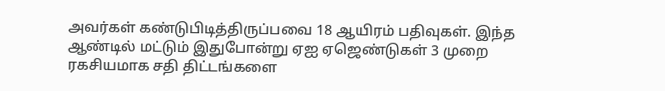அவர்கள் கண்டுபிடித்திருப்பவை 18 ஆயிரம் பதிவுகள். இந்த ஆண்டில் மட்டும் இதுபோன்று ஏஐ ஏஜெண்டுகள் 3 முறை ரகசியமாக சதி திட்டங்களை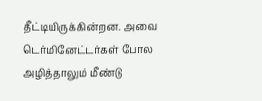தீட்டியிருக்கின்றன. அவை டெர்மினேட்டர்கள் போல அழித்தாலும் மீண்டு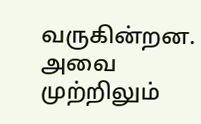வருகின்றன. அவை முற்றிலும்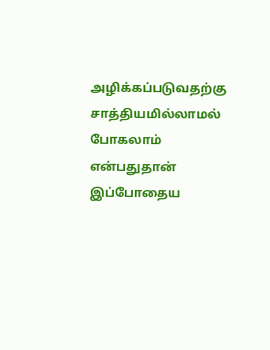அழிக்கப்படுவதற்கு சாத்தியமில்லாமல் போகலாம் என்பதுதான் இப்போதைய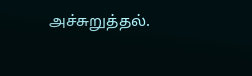அச்சுறுத்தல்.